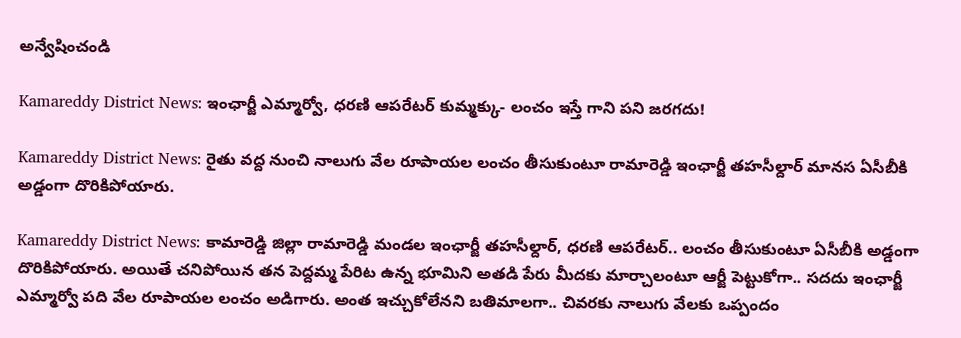అన్వేషించండి

Kamareddy District News: ఇంఛార్జీ ఎమ్మార్వో, ధరణి ఆపరేటర్ కుమ్మక్కు- లంచం ఇస్తే గాని పని జరగదు!

Kamareddy District News: రైతు వద్ద నుంచి నాలుగు వేల రూపాయల లంచం తీసుకుంటూ రామారెడ్డి ఇంఛార్జీ తహసీల్దార్ మానస ఏసీబీకి అడ్డంగా దొరికిపోయారు.

Kamareddy District News: కామారెడ్డి జిల్లా రామారెడ్డి మండల ఇంఛార్జీ తహసీల్దార్, ధరణి ఆపరేటర్.. లంచం తీసుకుంటూ ఏసీబీకి అడ్డంగా దొరికిపోయారు. అయితే చనిపోయిన తన పెద్దమ్మ పేరిట ఉన్న భూమిని అతడి పేరు మీదకు మార్చాలంటూ ఆర్జీ పెట్టుకోగా.. సదదు ఇంఛార్జీ ఎమ్మార్వో పది వేల రూపాయల లంచం అడిగారు. అంత ఇచ్చుకోలేనని బతిమాలగా.. చివరకు నాలుగు వేలకు ఒప్పందం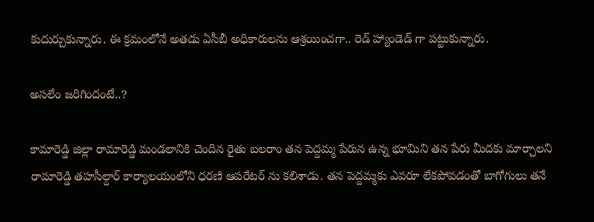కుదుర్చుకున్నారు. ఈ క్రమంలోనే అతడు ఏసీబీ అధికారులను ఆశ్రయించగా.. రెడ్ హ్యాండెడ్ గా పట్టుకున్నారు.

అసలేం జరిగిందంటే..?

కామారెడ్డి జిల్లా రామారెడ్డి మండలానికి చెందిన రైతు బలరాం తన పెద్దమ్మ పేరున ఉన్న భూమిని తన పేరు మీదకు మార్చాలని రామారెడ్డి తహసీల్దార్ కార్యాలయంలోని ధరణి ఆపరేటర్ ను కలిశాడు. తన పెద్దమ్మకు ఎవరూ లేకపోవడంతో బాగోగులు తనే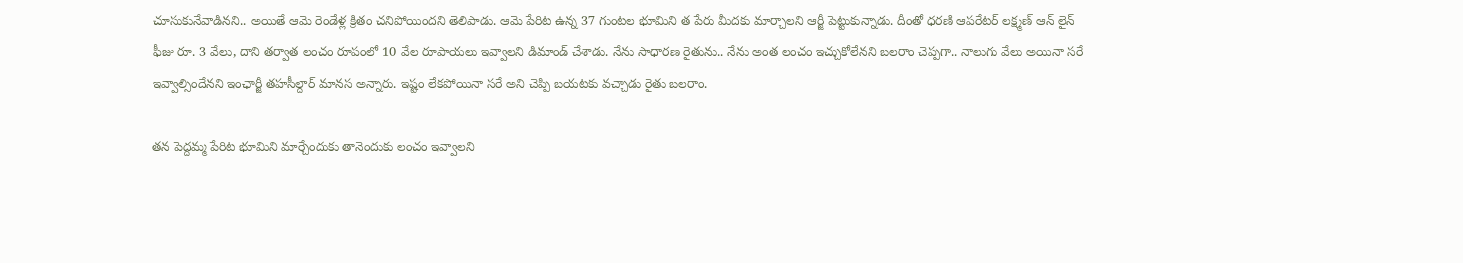చూసుకునేవాడినని.. అయితే ఆమె రెండేళ్ల క్రితం చనిపోయిందని తెలిపాడు. ఆమె పేరిట ఉన్న 37 గుంటల భూమిని త పేరు మీదకు మార్చాలని ఆర్జీ పెట్టుకున్నాడు. దీంతో ధరణి ఆపరేటర్ లక్ష్మణ్ ఆన్ లైన్ ఫీజు రూ. 3 వేలు, దాని తర్వాత లంచం రూపంలో 10 వేల రూపాయలు ఇవ్వాలని డిమాండ్ చేశాడు. నేను సాధారణ రైతును.. నేను అంత లంచం ఇచ్చుకోలేనని బలరాం చెప్పగా.. నాలుగు వేలు అయినా సరే ఇవ్వాల్సిందేనని ఇంఛార్జీ తహసీల్దార్ మానస అన్నారు. ఇష్టం లేకపోయినా సరే అని చెప్పి బయటకు వచ్చాడు రైతు బలరాం.

తన పెద్దమ్మ పేరిట భూమిని మార్చేందుకు తానెందుకు లంచం ఇవ్వాలని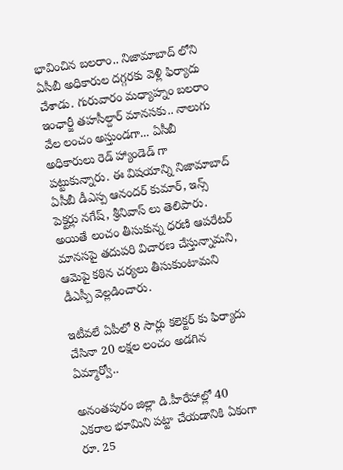భావించిన బలరాం.. నిజామాబాద్ లోని ఏసీబీ అధికారుల దగ్గరకు వెళ్లి ఫిర్యాదు చేశాడు. గురువారం మధ్యాహ్నం బలరాం ఇంఛార్జీ తహసీల్దార్ మానసకు.. నాలుగు వేల లంచం అస్తుండగా... ఏసీబీ అధికారులు రెడ్ హ్యాండెడ్ గా పట్టుకున్నారు. ఈ విషయాన్ని నిజామాబాద్ ఏసీబీ డీఎస్ప ఆనందర్ కుమార్, ఇన్స్ పెక్టర్లు నగేష్, శ్రీనివాస్ లు తెలిపారు. అయితే లంచం తీసుకున్న ధరణి ఆపరేటర్ మానసపై తదుపరి విచారణ చేస్తున్నామని, ఆమెపై కఠిన చర్యలు తీసుకుంటామని డీఎస్పీ వెల్లడించారు.

ఇటీవలే ఏపీలో 8 సార్లు కలెక్టర్ కు ఫిర్యాదు చేసినా 20 లక్షల లంచం అడగిన ఏమ్మార్వో..

అనంతపురం జిల్లా డి.హీరేహాల్లో 40 ఎకరాల భూమిని పట్టా చేయడానికి ఏకంగా రూ. 25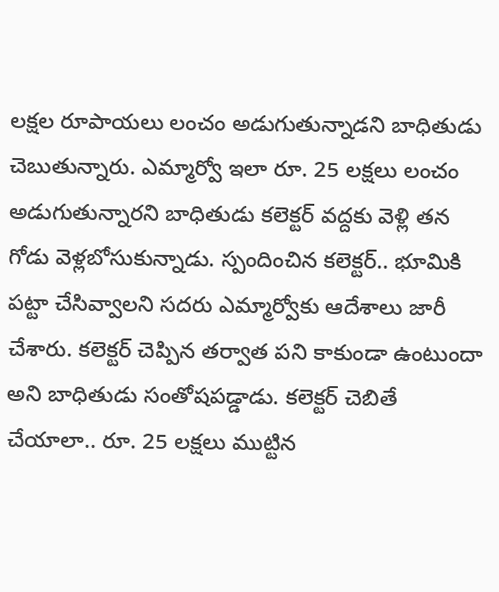లక్షల రూపాయలు లంచం అడుగుతున్నాడని బాధితుడు చెబుతున్నారు. ఎమ్మార్వో ఇలా రూ. 25 లక్షలు లంచం అడుగుతున్నారని బాధితుడు కలెక్టర్ వద్దకు వెళ్లి తన గోడు వెళ్లబోసుకున్నాడు. స్పందించిన కలెక్టర్.. భూమికి పట్టా చేసివ్వాలని సదరు ఎమ్మార్వోకు ఆదేశాలు జారీ చేశారు. కలెక్టర్ చెప్పిన తర్వాత పని కాకుండా ఉంటుందా అని బాధితుడు సంతోషపడ్డాడు. కలెక్టర్ చెబితే చేయాలా.. రూ. 25 లక్షలు ముట్టిన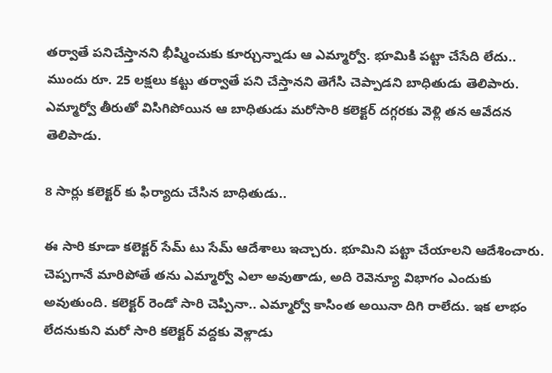తర్వాతే పనిచేస్తానని భీష్మించుకు కూర్చున్నాడు ఆ ఎమ్మార్వో. భూమికి పట్టా చేసేది లేదు.. ముందు రూ. 25 లక్షలు కట్టు తర్వాతే పని చేస్తానని తెగేసి చెప్పాడని బాధితుడు తెలిపారు. ఎమ్మార్వో తీరుతో విసిగిపోయిన ఆ బాధితుడు మరోసారి కలెక్టర్ దగ్గరకు వెళ్లి తన ఆవేదన తెలిపాడు.

8 సార్లు కలెక్టర్ కు ఫిర్యాదు చేసిన బాధితుడు..

ఈ సారి కూడా కలెక్టర్ సేమ్ టు సేమ్ ఆదేశాలు ఇచ్చారు. భూమిని పట్టా చేయాలని ఆదేశించారు. చెప్పగానే మారిపోతే తను ఎమ్మార్వో ఎలా అవుతాడు, అది రెవెన్యూ విభాగం ఎందుకు అవుతుంది. కలెక్టర్ రెండో సారి చెప్పినా.. ఎమ్మార్వో కాసింత అయినా దిగి రాలేదు. ఇక లాభం లేదనుకుని మరో సారి కలెక్టర్ వద్దకు వెళ్లాడు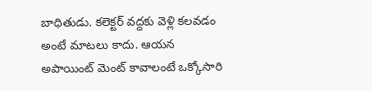బాధితుడు. కలెక్టర్ వద్దకు వెళ్లి కలవడం అంటే మాటలు కాదు. ఆయన అపాయింట్ మెంట్ కావాలంటే ఒక్కోసారి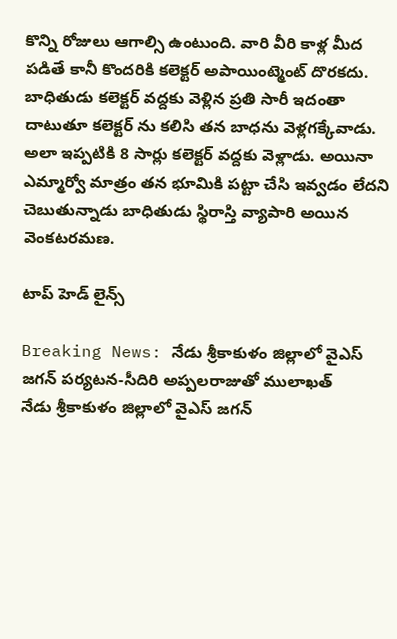కొన్ని రోజులు ఆగాల్సి ఉంటుంది. వారి వీరి కాళ్ల మీద పడితే కానీ కొందరికి కలెక్టర్ అపాయింట్మెంట్ దొరకదు. బాధితుడు కలెక్టర్ వద్దకు వెళ్లిన ప్రతి సారీ ఇదంతా దాటుతూ కలెక్టర్ ను కలిసి తన బాధను వెళ్లగక్కేవాడు. అలా ఇప్పటికి 8 సార్లు కలెక్టర్ వద్దకు వెళ్లాడు. అయినా ఎమ్మార్వో మాత్రం తన భూమికి పట్టా చేసి ఇవ్వడం లేదని చెబుతున్నాడు బాధితుడు స్థిరాస్తి వ్యాపారి అయిన వెంకటరమణ.

టాప్ హెడ్ లైన్స్

Breaking News: నేడు శ్రీకాకుళం జిల్లాలో వైఎస్ జగన్‌ పర్యటన-సీదిరి అప్పలరాజుతో ములాఖత్‌
నేడు శ్రీకాకుళం జిల్లాలో వైఎస్ జగన్‌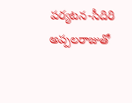పర్యటన-సీదిరి అప్పలరాజుతో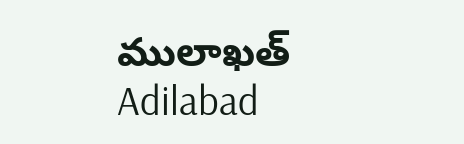ములాఖత్‌
Adilabad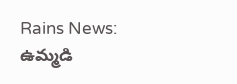Rains News: ఉమ్మడి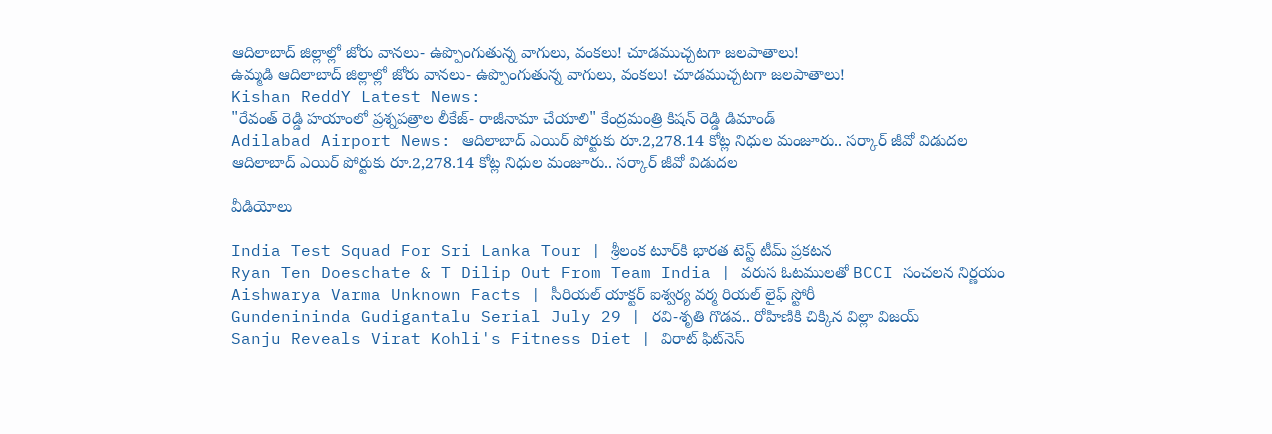ఆదిలాబాద్ జిల్లాల్లో జోరు వానలు- ఉప్పొంగుతున్న వాగులు, వంకలు! చూడముచ్చటగా జలపాతాలు!
ఉమ్మడి ఆదిలాబాద్ జిల్లాల్లో జోరు వానలు- ఉప్పొంగుతున్న వాగులు, వంకలు! చూడముచ్చటగా జలపాతాలు!
Kishan ReddY Latest News:
"రేవంత్ రెడ్డి హయాంలో ప్రశ్నపత్రాల లీకేజ్‌- రాజీనామా చేయాలి" కేంద్రమంత్రి కిషన్ రెడ్డి డిమాండ్
Adilabad Airport News: ఆదిలాబాద్ ఎయిర్ పోర్టుకు రూ.2,278.14 కోట్ల నిధుల మంజూరు.. సర్కార్ జీవో విడుదల
ఆదిలాబాద్ ఎయిర్ పోర్టుకు రూ.2,278.14 కోట్ల నిధుల మంజూరు.. సర్కార్ జీవో విడుదల

వీడియోలు

India Test Squad For Sri Lanka Tour | శ్రీలంక టూర్‌కి భారత టెస్ట్ టీమ్ ప్రకటన
Ryan Ten Doeschate & T Dilip Out From Team India | వరుస ఓటములతో BCCI సంచలన నిర్ణయం
Aishwarya Varma Unknown Facts | సీరియల్ యాక్టర్ ఐశ్వర్య వర్మ రియల్ లైఫ్ స్టోరీ
Gundenininda Gudigantalu Serial July 29 | రవి-శృతి గొడవ.. రోహిణికి చిక్కిన విల్లా విజయ్
Sanju Reveals Virat Kohli's Fitness Diet | విరాట్ ఫిట్‌నెస్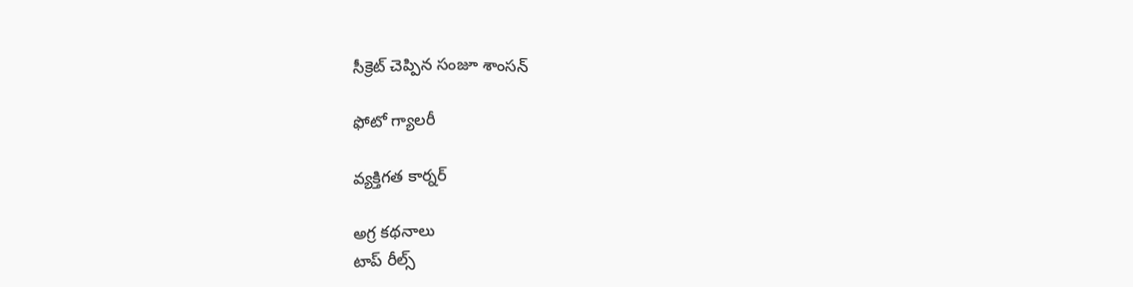సీక్రెట్ చెప్పిన సంజూ శాంసన్

ఫోటో గ్యాలరీ

వ్యక్తిగత కార్నర్

అగ్ర కథనాలు
టాప్ రీల్స్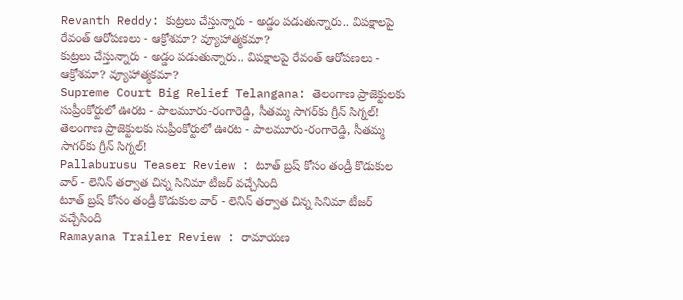Revanth Reddy: కుట్రలు చేస్తున్నారు - అడ్డం పడుతున్నారు.. విపక్షాలపై రేవంత్ ఆరోపణలు - ఆక్రోశమా? వ్యూహాత్మకమా?
కుట్రలు చేస్తున్నారు - అడ్డం పడుతున్నారు.. విపక్షాలపై రేవంత్ ఆరోపణలు - ఆక్రోశమా? వ్యూహాత్మకమా?
Supreme Court Big Relief Telangana: తెలంగాణ ప్రాజెక్టులకు సుప్రీంకోర్టులో ఊరట - పాలమూరు-రంగారెడ్డి, సీతమ్మ సాగర్‌కు గ్రీన్ సిగ్నల్!
తెలంగాణ ప్రాజెక్టులకు సుప్రీంకోర్టులో ఊరట - పాలమూరు-రంగారెడ్డి, సీతమ్మ సాగర్‌కు గ్రీన్ సిగ్నల్!
Pallaburusu Teaser Review : టూత్ బ్రష్ కోసం తండ్రీ కొడుకుల వార్ - లెనిన్ తర్వాత చిన్న సినిమా టీజర్ వచ్చేసింది
టూత్ బ్రష్ కోసం తండ్రీ కొడుకుల వార్ - లెనిన్ తర్వాత చిన్న సినిమా టీజర్ వచ్చేసింది
Ramayana Trailer Review : రామాయణ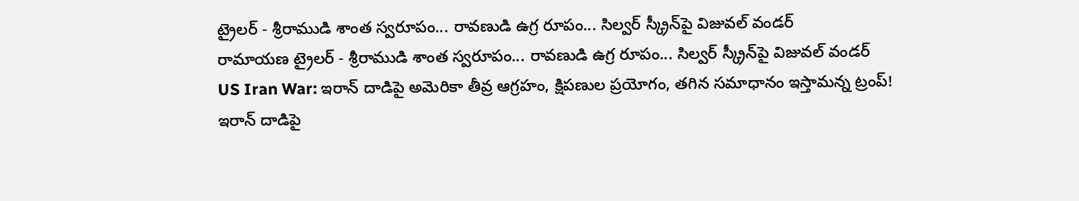ట్రైలర్ - శ్రీరాముడి శాంత స్వరూపం... రావణుడి ఉగ్ర రూపం... సిల్వర్ స్క్రీన్‌పై విజువల్ వండర్
రామాయణ ట్రైలర్ - శ్రీరాముడి శాంత స్వరూపం... రావణుడి ఉగ్ర రూపం... సిల్వర్ స్క్రీన్‌పై విజువల్ వండర్
US Iran War: ఇరాన్ దాడిపై అమెరికా తీవ్ర ఆగ్రహం, క్షిపణుల ప్రయోగం, తగిన సమాధానం ఇస్తామన్న ట్రంప్‌!
ఇరాన్ దాడిపై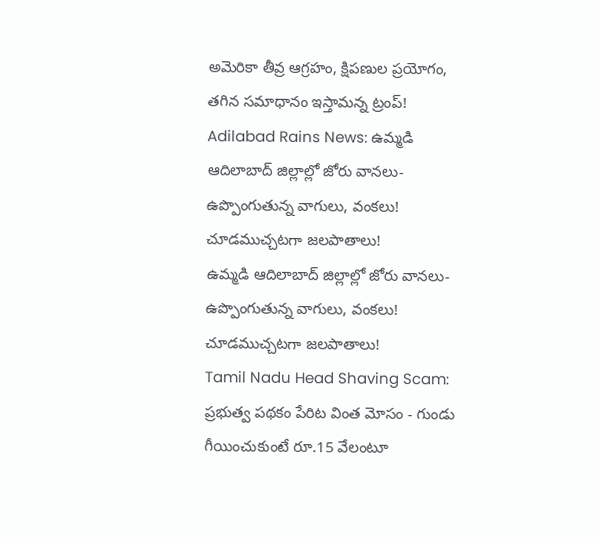అమెరికా తీవ్ర ఆగ్రహం, క్షిపణుల ప్రయోగం, తగిన సమాధానం ఇస్తామన్న ట్రంప్‌!
Adilabad Rains News: ఉమ్మడి ఆదిలాబాద్ జిల్లాల్లో జోరు వానలు- ఉప్పొంగుతున్న వాగులు, వంకలు! చూడముచ్చటగా జలపాతాలు!
ఉమ్మడి ఆదిలాబాద్ జిల్లాల్లో జోరు వానలు- ఉప్పొంగుతున్న వాగులు, వంకలు! చూడముచ్చటగా జలపాతాలు!
Tamil Nadu Head Shaving Scam: ప్రభుత్వ పథకం పేరిట వింత మోసం - గుండు గీయించుకుంటే రూ.15 వేలంటూ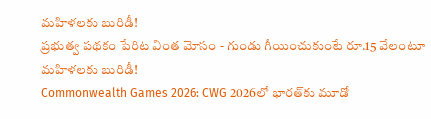మహిళలకు బురిడీ!
ప్రభుత్వ పథకం పేరిట వింత మోసం - గుండు గీయించుకుంటే రూ.15 వేలంటూ మహిళలకు బురిడీ!
Commonwealth Games 2026: CWG 2026లో భారత్‌కు మూడో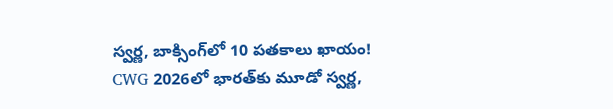స్వర్ణ, బాక్సింగ్‌లో 10 పతకాలు ఖాయం!
CWG 2026లో భారత్‌కు మూడో స్వర్ణ,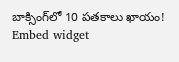బాక్సింగ్‌లో 10 పతకాలు ఖాయం!
Embed widget